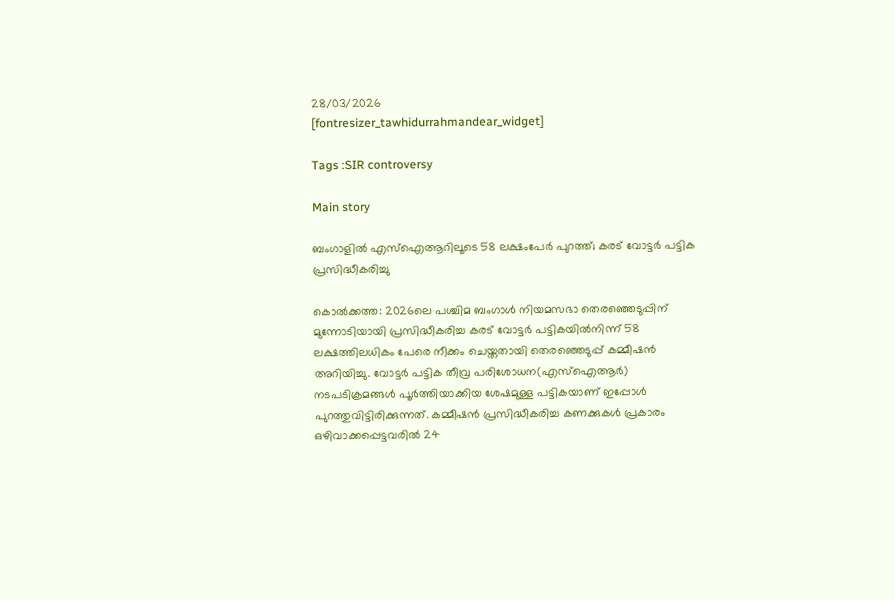28/03/2026
[fontresizer_tawhidurrahmandear_widget]

Tags :SIR controversy

Main story

ബംഗാളില്‍ എസ്‌ഐആറിലൂടെ 58 ലക്ഷംപേര്‍ പുറത്ത്; കരട് വോട്ടര്‍ പട്ടിക പ്രസിദ്ധീകരിച്ചു

കൊല്‍ക്കത്ത: 2026ലെ പശ്ചിമ ബംഗാള്‍ നിയമസഭാ തെരഞ്ഞെടുപ്പിന് മുന്നോടിയായി പ്രസിദ്ധീകരിച്ച കരട് വോട്ടര്‍ പട്ടികയില്‍നിന്ന് 58 ലക്ഷത്തിലധികം പേരെ നീക്കം ചെയ്തതായി തെരഞ്ഞെടുപ്പ് കമ്മീഷന്‍ അറിയിച്ചു. വോട്ടര്‍ പട്ടിക തീവ്ര പരിശോധന(എസ്‌ഐആര്‍) നടപടിക്രമങ്ങള്‍ പൂര്‍ത്തിയാക്കിയ ശേഷമുള്ള പട്ടികയാണ് ഇപ്പോള്‍ പുറത്തുവിട്ടിരിക്കുന്നത്. കമ്മീഷന്‍ പ്രസിദ്ധീകരിച്ച കണക്കുകള്‍ പ്രകാരം ഒഴിവാക്കപ്പെട്ടവരില്‍ 24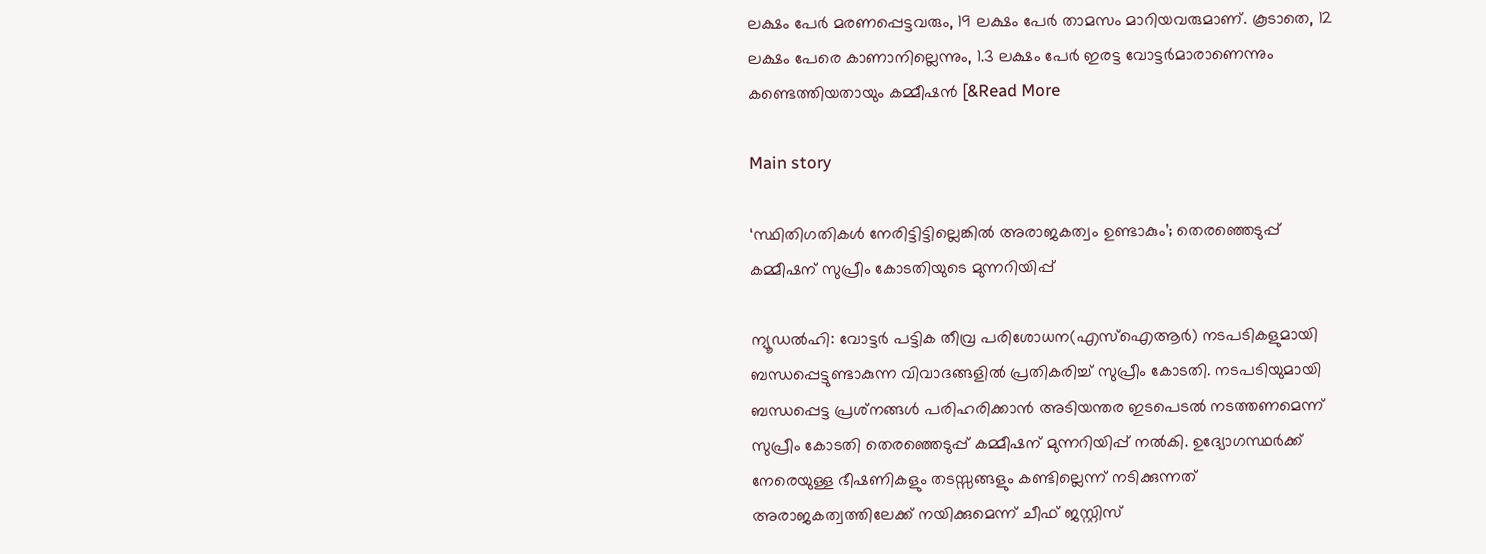ലക്ഷം പേര്‍ മരണപ്പെട്ടവരും, 19 ലക്ഷം പേര്‍ താമസം മാറിയവരുമാണ്. കൂടാതെ, 12 ലക്ഷം പേരെ കാണാനില്ലെന്നും, 1.3 ലക്ഷം പേര്‍ ഇരട്ട വോട്ടര്‍മാരാണെന്നും കണ്ടെത്തിയതായും കമ്മീഷന്‍ [&Read More

Main story

‘സ്ഥിതിഗതികള്‍ നേരിട്ടിട്ടില്ലെങ്കില്‍ അരാജകത്വം ഉണ്ടാകും’; തെരഞ്ഞെടുപ്പ് കമ്മീഷന് സുപ്രീം കോടതിയുടെ മുന്നറിയിപ്പ്

ന്യൂഡല്‍ഹി: വോട്ടര്‍ പട്ടിക തീവ്ര പരിശോധന(എസ്‌ഐആര്‍) നടപടികളുമായി ബന്ധപ്പെട്ടുണ്ടാകുന്ന വിവാദങ്ങളില്‍ പ്രതികരിച്ച് സുപ്രീം കോടതി. നടപടിയുമായി ബന്ധപ്പെട്ട പ്രശ്‌നങ്ങള്‍ പരിഹരിക്കാന്‍ അടിയന്തര ഇടപെടല്‍ നടത്തണമെന്ന് സുപ്രീം കോടതി തെരഞ്ഞെടുപ്പ് കമ്മീഷന് മുന്നറിയിപ്പ് നല്‍കി. ഉദ്യോഗസ്ഥര്‍ക്ക് നേരെയുള്ള ഭീഷണികളും തടസ്സങ്ങളും കണ്ടില്ലെന്ന് നടിക്കുന്നത് അരാജകത്വത്തിലേക്ക് നയിക്കുമെന്ന് ചീഫ് ജസ്റ്റിസ്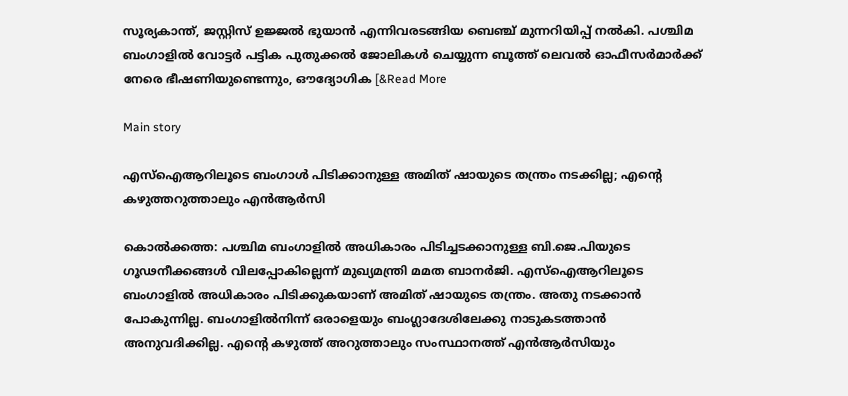സൂര്യകാന്ത്, ജസ്റ്റിസ് ഉജ്ജല്‍ ഭുയാന്‍ എന്നിവരടങ്ങിയ ബെഞ്ച് മുന്നറിയിപ്പ് നല്‍കി. പശ്ചിമ ബംഗാളില്‍ വോട്ടര്‍ പട്ടിക പുതുക്കല്‍ ജോലികള്‍ ചെയ്യുന്ന ബൂത്ത് ലെവല്‍ ഓഫീസര്‍മാര്‍ക്ക് നേരെ ഭീഷണിയുണ്ടെന്നും, ഔദ്യോഗിക [&Read More

Main story

എസ്‌ഐആറിലൂടെ ബംഗാള്‍ പിടിക്കാനുള്ള അമിത് ഷായുടെ തന്ത്രം നടക്കില്ല; എന്റെ കഴുത്തറുത്താലും എന്‍ആര്‍സി

കൊല്‍ക്കത്ത: പശ്ചിമ ബംഗാളില്‍ അധികാരം പിടിച്ചടക്കാനുള്ള ബി.ജെ.പിയുടെ ഗൂഢനീക്കങ്ങള്‍ വിലപ്പോകില്ലെന്ന് മുഖ്യമന്ത്രി മമത ബാനര്‍ജി. എസ്‌ഐആറിലൂടെ ബംഗാളില്‍ അധികാരം പിടിക്കുകയാണ് അമിത് ഷായുടെ തന്ത്രം. അതു നടക്കാന്‍ പോകുന്നില്ല. ബംഗാളില്‍നിന്ന് ഒരാളെയും ബംഗ്ലാദേശിലേക്കു നാടുകടത്താന്‍ അനുവദിക്കില്ല. എന്റെ കഴുത്ത് അറുത്താലും സംസ്ഥാനത്ത് എന്‍ആര്‍സിയും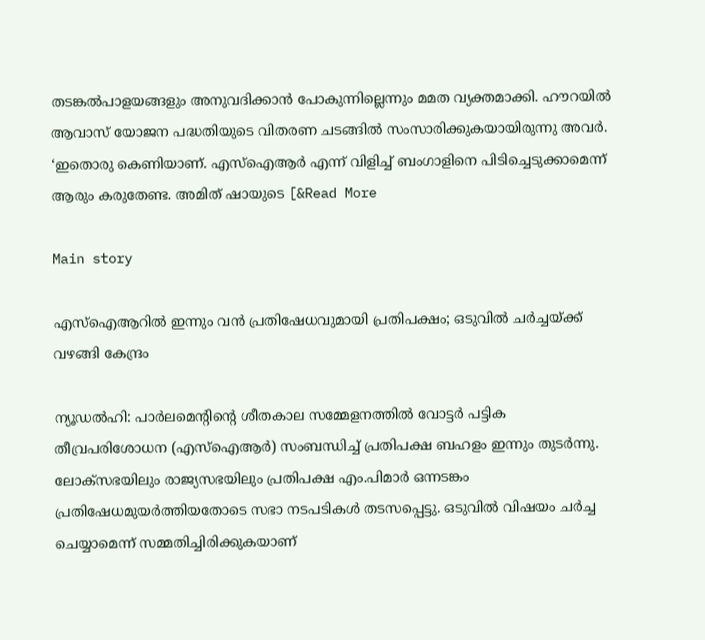തടങ്കല്‍പാളയങ്ങളും അനുവദിക്കാന്‍ പോകുന്നില്ലെന്നും മമത വ്യക്തമാക്കി. ഹൗറയില്‍ ആവാസ് യോജന പദ്ധതിയുടെ വിതരണ ചടങ്ങില്‍ സംസാരിക്കുകയായിരുന്നു അവര്‍. ‘ഇതൊരു കെണിയാണ്. എസ്‌ഐആര്‍ എന്ന് വിളിച്ച് ബംഗാളിനെ പിടിച്ചെടുക്കാമെന്ന് ആരും കരുതേണ്ട. അമിത് ഷായുടെ [&Read More

Main story

എസ്‌ഐആറില്‍ ഇന്നും വന്‍ പ്രതിഷേധവുമായി പ്രതിപക്ഷം; ഒടുവില്‍ ചര്‍ച്ചയ്ക്ക് വഴങ്ങി കേന്ദ്രം

ന്യൂഡല്‍ഹി: പാര്‍ലമെന്റിന്റെ ശീതകാല സമ്മേളനത്തില്‍ വോട്ടര്‍ പട്ടിക തീവ്രപരിശോധന (എസ്‌ഐആര്‍) സംബന്ധിച്ച് പ്രതിപക്ഷ ബഹളം ഇന്നും തുടര്‍ന്നു. ലോക്സഭയിലും രാജ്യസഭയിലും പ്രതിപക്ഷ എം.പിമാര്‍ ഒന്നടങ്കം പ്രതിഷേധമുയര്‍ത്തിയതോടെ സഭാ നടപടികള്‍ തടസപ്പെട്ടു. ഒടുവില്‍ വിഷയം ചര്‍ച്ച ചെയ്യാമെന്ന് സമ്മതിച്ചിരിക്കുകയാണ്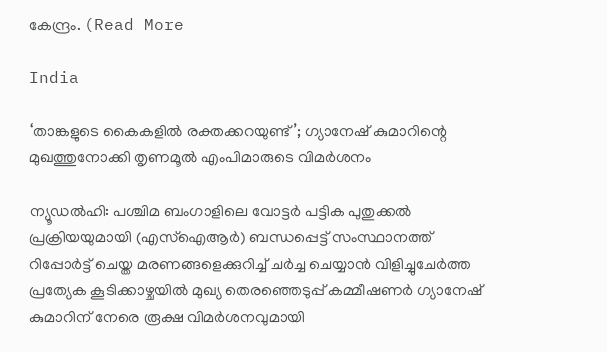കേന്ദ്രം. (Read More

India

‘താങ്കളുടെ കൈകളില്‍ രക്തക്കറയുണ്ട്’; ഗ്യാനേഷ് കുമാറിന്റെ മുഖത്തുനോക്കി തൃണമൂല്‍ എംപിമാരുടെ വിമര്‍ശനം

ന്യൂഡൽഹി: പശ്ചിമ ബംഗാളിലെ വോട്ടർ പട്ടിക പുതുക്കൽ പ്രക്രിയയുമായി (എസ്ഐആര്‍) ബന്ധപ്പെട്ട് സംസ്ഥാനത്ത് റിപ്പോർട്ട് ചെയ്ത മരണങ്ങളെക്കുറിച്ച് ചർച്ച ചെയ്യാൻ വിളിച്ചുചേർത്ത പ്രത്യേക കൂടിക്കാഴ്ചയിൽ മുഖ്യ തെരഞ്ഞെടുപ്പ് കമ്മീഷണർ ഗ്യാനേഷ് കുമാറിന് നേരെ രൂക്ഷ വിമർശനവുമായി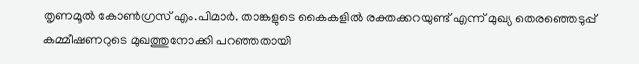തൃണമൂൽ കോൺഗ്രസ് എം.പിമാർ. താങ്കളുടെ കൈകളിൽ രക്തക്കറയുണ്ട് എന്ന് മുഖ്യ തെരഞ്ഞെടുപ്പ് കമ്മീഷണറുടെ മുഖത്തുനോക്കി പറഞ്ഞതായി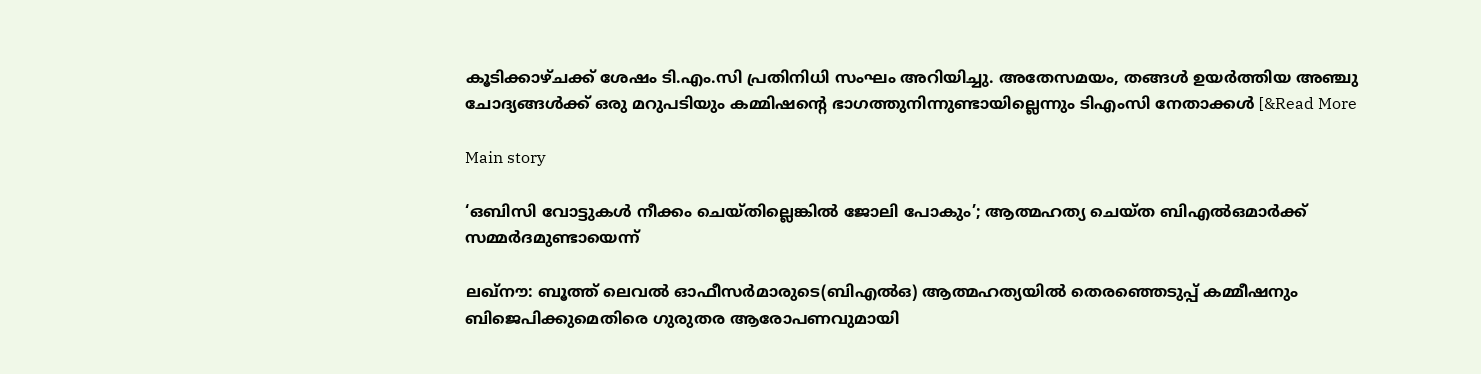കൂടിക്കാഴ്ചക്ക് ശേഷം ടി.എം.സി പ്രതിനിധി സംഘം അറിയിച്ചു. അതേസമയം, തങ്ങള്‍ ഉയര്‍ത്തിയ അഞ്ചു ചോദ്യങ്ങള്‍ക്ക് ഒരു മറുപടിയും കമ്മിഷന്‍റെ ഭാഗത്തുനിന്നുണ്ടായില്ലെന്നും ടിഎംസി നേതാക്കള്‍ [&Read More

Main story

‘ഒബിസി വോട്ടുകള്‍ നീക്കം ചെയ്തില്ലെങ്കില്‍ ജോലി പോകും’; ആത്മഹത്യ ചെയ്ത ബിഎല്‍ഒമാര്‍ക്ക് സമ്മര്‍ദമുണ്ടായെന്ന്

ലഖ്നൗ: ബൂത്ത് ലെവല്‍ ഓഫീസര്‍മാരുടെ(ബിഎല്‍ഒ) ആത്മഹത്യയില്‍ തെരഞ്ഞെടുപ്പ് കമ്മീഷനും ബിജെപിക്കുമെതിരെ ഗുരുതര ആരോപണവുമായി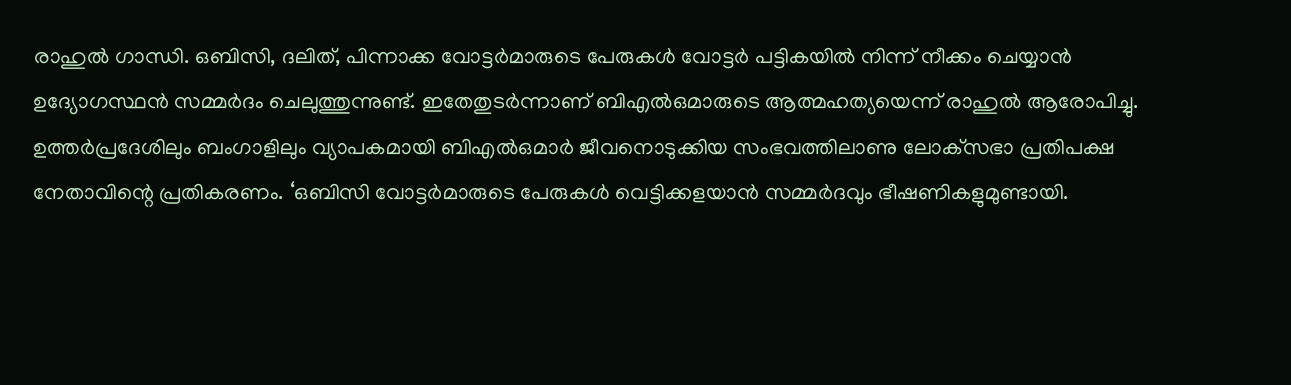രാഹുല്‍ ഗാന്ധി. ഒബിസി, ദലിത്, പിന്നാക്ക വോട്ടര്‍മാരുടെ പേരുകള്‍ വോട്ടര്‍ പട്ടികയില്‍ നിന്ന് നീക്കം ചെയ്യാന്‍ ഉദ്യോഗസ്ഥന്‍ സമ്മര്‍ദം ചെലുത്തുന്നുണ്ട്. ഇതേതുടര്‍ന്നാണ് ബിഎല്‍ഒമാരുടെ ആത്മഹത്യയെന്ന് രാഹുല്‍ ആരോപിച്ചു. ഉത്തര്‍പ്രദേശിലും ബംഗാളിലും വ്യാപകമായി ബിഎല്‍ഒമാര്‍ ജീവനൊടുക്കിയ സംഭവത്തിലാണു ലോക്‌സഭാ പ്രതിപക്ഷ നേതാവിന്റെ പ്രതികരണം. ‘ഒബിസി വോട്ടര്‍മാരുടെ പേരുകള്‍ വെട്ടിക്കളയാന്‍ സമ്മര്‍ദവും ഭീഷണികളുമുണ്ടായി.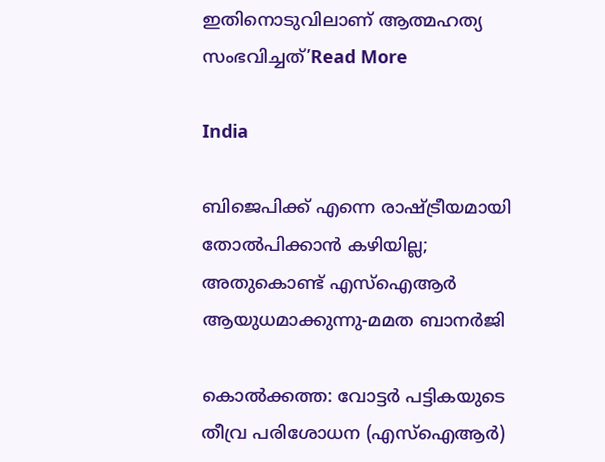ഇതിനൊടുവിലാണ് ആത്മഹത്യ സംഭവിച്ചത്’Read More

India

ബിജെപിക്ക് എന്നെ രാഷ്ട്രീയമായി തോല്‍പിക്കാന്‍ കഴിയില്ല; അതുകൊണ്ട് എസ്‌ഐആര്‍ ആയുധമാക്കുന്നു-മമത ബാനര്‍ജി

കൊല്‍ക്കത്ത: വോട്ടര്‍ പട്ടികയുടെ തീവ്ര പരിശോധന (എസ്‌ഐആര്‍)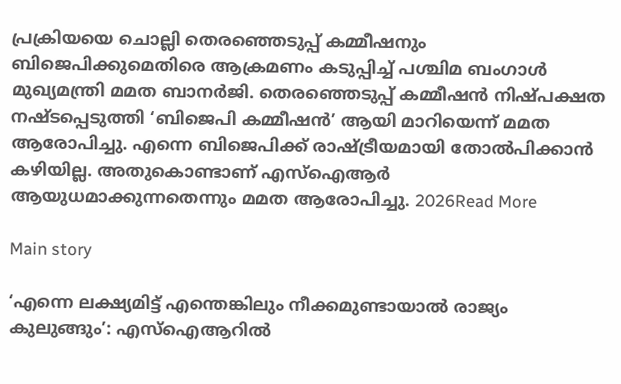പ്രക്രിയയെ ചൊല്ലി തെരഞ്ഞെടുപ്പ് കമ്മീഷനും ബിജെപിക്കുമെതിരെ ആക്രമണം കടുപ്പിച്ച് പശ്ചിമ ബംഗാള്‍ മുഖ്യമന്ത്രി മമത ബാനര്‍ജി. തെരഞ്ഞെടുപ്പ് കമ്മീഷന്‍ നിഷ്പക്ഷത നഷ്ടപ്പെടുത്തി ‘ബിജെപി കമ്മീഷന്‍’ ആയി മാറിയെന്ന് മമത ആരോപിച്ചു. എന്നെ ബിജെപിക്ക് രാഷ്ട്രീയമായി തോല്‍പിക്കാന്‍ കഴിയില്ല. അതുകൊണ്ടാണ് എസ്‌ഐആര്‍ ആയുധമാക്കുന്നതെന്നും മമത ആരോപിച്ചു. 2026Read More

Main story

‘എന്നെ ലക്ഷ്യമിട്ട് എന്തെങ്കിലും നീക്കമുണ്ടായാല്‍ രാജ്യം കുലുങ്ങും’: എസ്‌ഐആറില്‍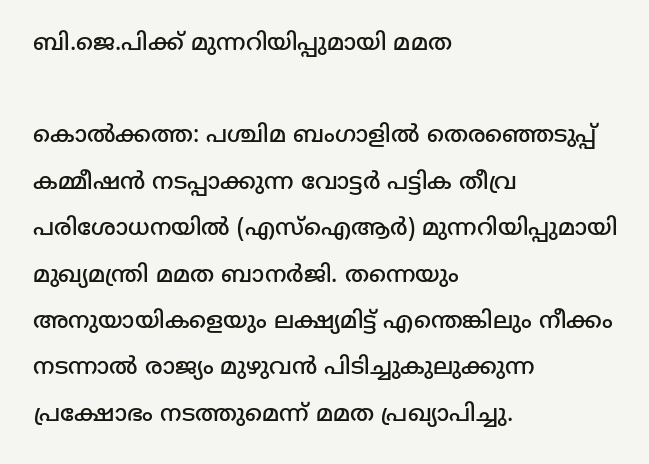ബി.ജെ.പിക്ക് മുന്നറിയിപ്പുമായി മമത

കൊല്‍ക്കത്ത: പശ്ചിമ ബംഗാളില്‍ തെരഞ്ഞെടുപ്പ് കമ്മീഷന്‍ നടപ്പാക്കുന്ന വോട്ടര്‍ പട്ടിക തീവ്ര പരിശോധനയില്‍ (എസ്‌ഐആര്‍) മുന്നറിയിപ്പുമായി മുഖ്യമന്ത്രി മമത ബാനര്‍ജി. തന്നെയും അനുയായികളെയും ലക്ഷ്യമിട്ട് എന്തെങ്കിലും നീക്കം നടന്നാല്‍ രാജ്യം മുഴുവന്‍ പിടിച്ചുകുലുക്കുന്ന പ്രക്ഷോഭം നടത്തുമെന്ന് മമത പ്രഖ്യാപിച്ചു.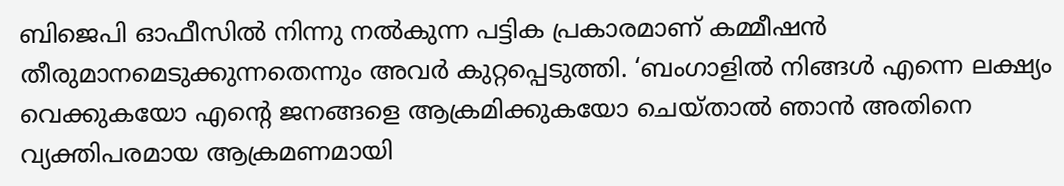ബിജെപി ഓഫീസില്‍ നിന്നു നല്‍കുന്ന പട്ടിക പ്രകാരമാണ് കമ്മീഷന്‍ തീരുമാനമെടുക്കുന്നതെന്നും അവര്‍ കുറ്റപ്പെടുത്തി. ‘ബംഗാളില്‍ നിങ്ങള്‍ എന്നെ ലക്ഷ്യം വെക്കുകയോ എന്റെ ജനങ്ങളെ ആക്രമിക്കുകയോ ചെയ്താല്‍ ഞാന്‍ അതിനെ വ്യക്തിപരമായ ആക്രമണമായി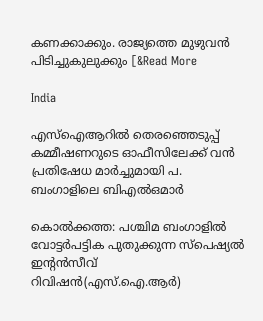കണക്കാക്കും. രാജ്യത്തെ മുഴുവന്‍ പിടിച്ചുകുലുക്കും [&Read More

India

എസ്‌ഐആറില്‍ തെരഞ്ഞെടുപ്പ് കമ്മീഷണറുടെ ഓഫീസിലേക്ക് വന്‍ പ്രതിഷേധ മാര്‍ച്ചുമായി പ. ബംഗാളിലെ ബിഎല്‍ഒമാര്‍

കൊല്‍ക്കത്ത: പശ്ചിമ ബംഗാളില്‍ വോട്ടര്‍പട്ടിക പുതുക്കുന്ന സ്‌പെഷ്യല്‍ ഇന്റന്‍സീവ് റിവിഷന്‍(എസ്.ഐ.ആര്‍)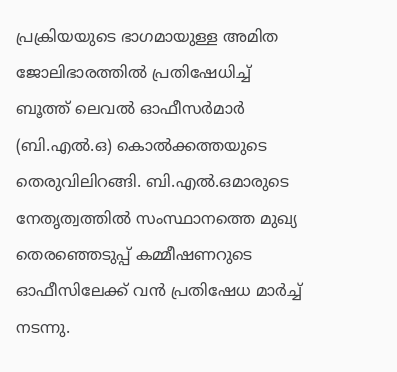പ്രക്രിയയുടെ ഭാഗമായുള്ള അമിത ജോലിഭാരത്തില്‍ പ്രതിഷേധിച്ച് ബൂത്ത് ലെവല്‍ ഓഫീസര്‍മാര്‍ (ബി.എല്‍.ഒ) കൊല്‍ക്കത്തയുടെ തെരുവിലിറങ്ങി. ബി.എല്‍.ഒമാരുടെ നേതൃത്വത്തില്‍ സംസ്ഥാനത്തെ മുഖ്യ തെരഞ്ഞെടുപ്പ് കമ്മീഷണറുടെ ഓഫീസിലേക്ക് വന്‍ പ്രതിഷേധ മാര്‍ച്ച് നടന്നു.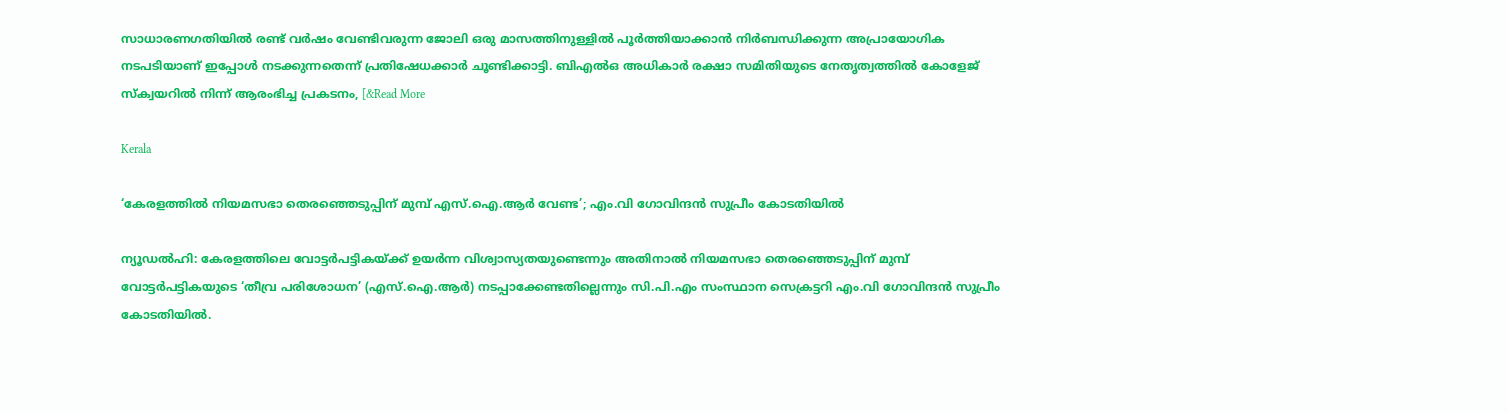സാധാരണഗതിയില്‍ രണ്ട് വര്‍ഷം വേണ്ടിവരുന്ന ജോലി ഒരു മാസത്തിനുള്ളില്‍ പൂര്‍ത്തിയാക്കാന്‍ നിര്‍ബന്ധിക്കുന്ന അപ്രായോഗിക നടപടിയാണ് ഇപ്പോള്‍ നടക്കുന്നതെന്ന് പ്രതിഷേധക്കാര്‍ ചൂണ്ടിക്കാട്ടി. ബിഎല്‍ഒ അധികാര്‍ രക്ഷാ സമിതിയുടെ നേതൃത്വത്തില്‍ കോളേജ് സ്‌ക്വയറില്‍ നിന്ന് ആരംഭിച്ച പ്രകടനം, [&Read More

Kerala

‘കേരളത്തില്‍ നിയമസഭാ തെരഞ്ഞെടുപ്പിന് മുമ്പ് എസ്.ഐ.ആര്‍ വേണ്ട’; എം.വി ഗോവിന്ദന്‍ സുപ്രീം കോടതിയില്‍

ന്യൂഡല്‍ഹി: കേരളത്തിലെ വോട്ടര്‍പട്ടികയ്ക്ക് ഉയര്‍ന്ന വിശ്വാസ്യതയുണ്ടെന്നും അതിനാല്‍ നിയമസഭാ തെരഞ്ഞെടുപ്പിന് മുമ്പ് വോട്ടര്‍പട്ടികയുടെ ‘തീവ്ര പരിശോധന’ (എസ്.ഐ.ആര്‍) നടപ്പാക്കേണ്ടതില്ലെന്നും സി.പി.എം സംസ്ഥാന സെക്രട്ടറി എം.വി ഗോവിന്ദന്‍ സുപ്രീം കോടതിയില്‍.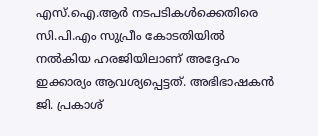എസ്.ഐ.ആര്‍ നടപടികള്‍ക്കെതിരെ സി.പി.എം സുപ്രീം കോടതിയില്‍ നല്‍കിയ ഹരജിയിലാണ് അദ്ദേഹം ഇക്കാര്യം ആവശ്യപ്പെട്ടത്. അഭിഭാഷകന്‍ ജി. പ്രകാശ്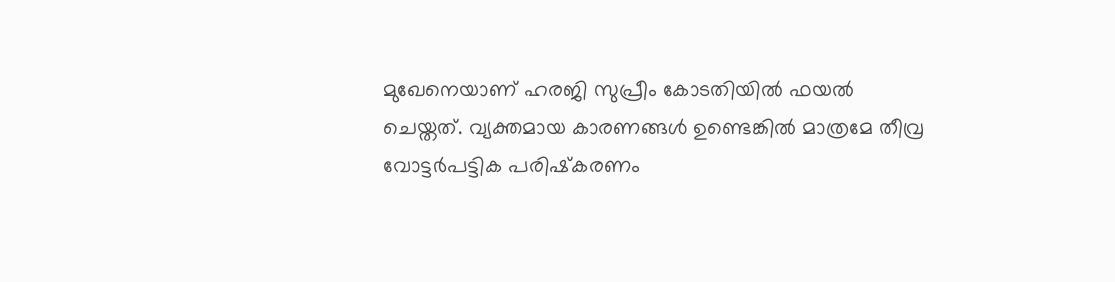മുഖേനെയാണ് ഹരജി സുപ്രീം കോടതിയില്‍ ഫയല്‍ ചെയ്തത്. വ്യക്തമായ കാരണങ്ങള്‍ ഉണ്ടെങ്കില്‍ മാത്രമേ തീവ്ര വോട്ടര്‍പട്ടിക പരിഷ്‌കരണം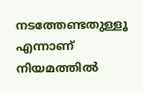നടത്തേണ്ടതുള്ളൂ എന്നാണ് നിയമത്തില്‍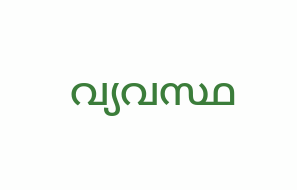വ്യവസ്ഥ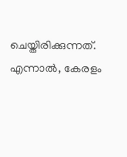ചെയ്തിരിക്കുന്നത്. എന്നാല്‍, കേരളം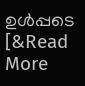ഉള്‍പ്പടെ [&Read More